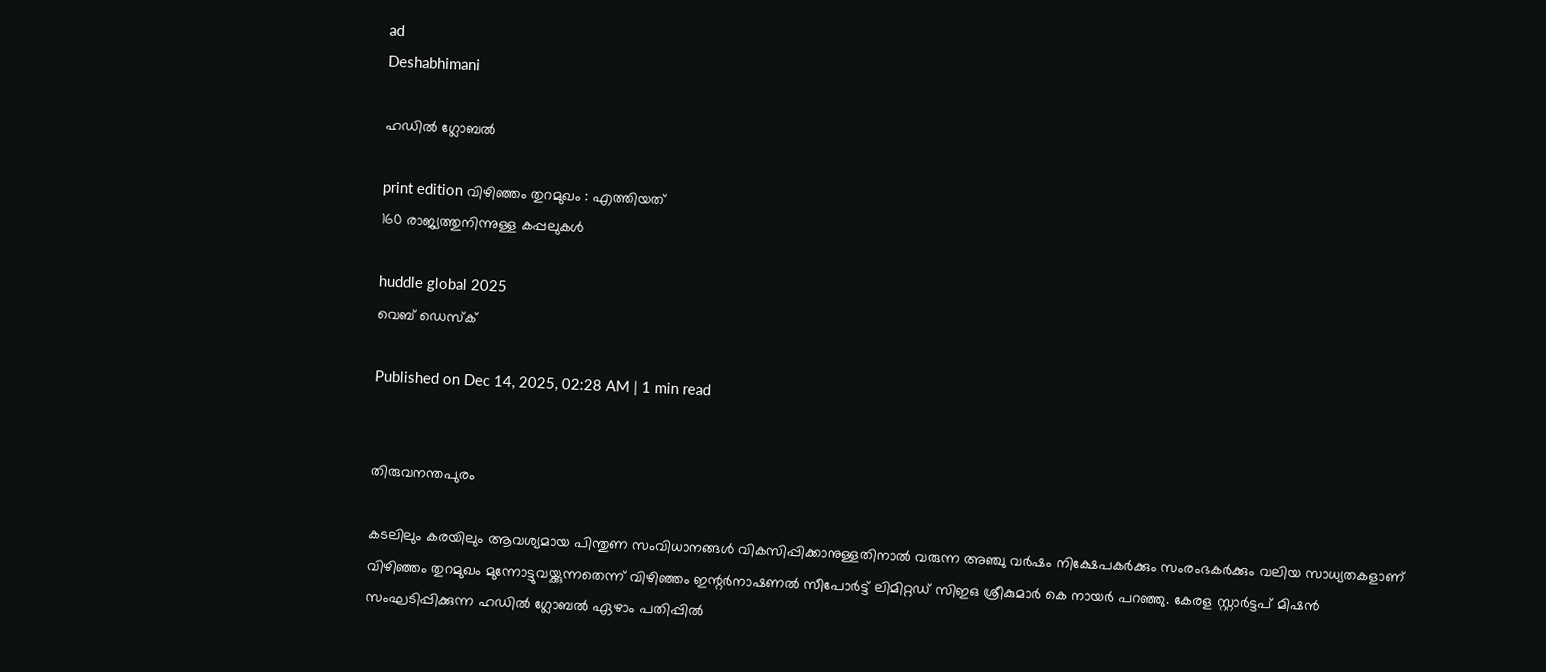ad
Deshabhimani

ഹഡില്‍ ഗ്ലോബല്‍

print edition വിഴിഞ്ഞം തുറമുഖം : എത്തിയത്‌
160 രാജ്യത്തുനിന്നുള്ള കപ്പലുകൾ

huddle global 2025
വെബ് ഡെസ്ക്

Published on Dec 14, 2025, 02:28 AM | 1 min read


തിരുവനന്തപുരം

കടലിലും കരയിലും ആവശ്യമായ പിന്തുണ സംവിധാനങ്ങള്‍ വികസിപ്പിക്കാനുള്ളതിനാല്‍ വരുന്ന അഞ്ചു വര്‍ഷം നിക്ഷേപകര്‍ക്കും സംരംഭകര്‍ക്കും വലിയ സാധ്യതകളാണ് വിഴിഞ്ഞം തുറമുഖം മുന്നോട്ടുവയ്ക്കുന്നതെന്ന് വിഴിഞ്ഞം ഇന്റര്‍നാഷണല്‍ സീപോര്‍ട്ട് ലിമിറ്റഡ് സിഇഒ ശ്രീകുമാര്‍ കെ നായര്‍ പറഞ്ഞു. കേരള സ്റ്റാര്‍ട്ടപ്‌ മിഷന്‍ സംഘടിപ്പിക്കുന്ന ഹഡില്‍ ഗ്ലോബല്‍ ഏഴാം പതിപ്പില്‍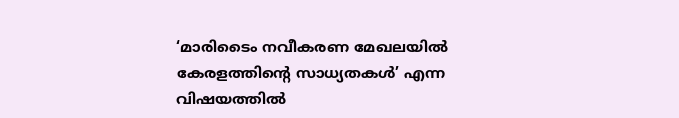‘മാരിടൈം നവീകരണ മേഖലയില്‍ കേരളത്തിന്റെ സാധ്യതകള്‍’ എന്ന വിഷയത്തില്‍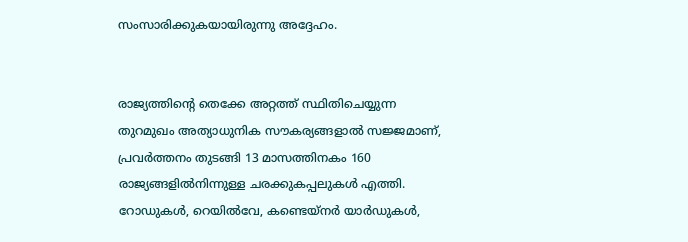സംസാരിക്കുകയായിരുന്നു അദ്ദേഹം.


രാജ്യത്തിന്റെ തെക്കേ അറ്റത്ത് സ്ഥിതിചെയ്യുന്ന തുറമുഖം അത്യാധുനിക സൗകര്യങ്ങളാല്‍ സജ്ജമാണ്, പ്രവര്‍ത്തനം തുടങ്ങി 13 മാസത്തിനകം 160 രാജ്യങ്ങളില്‍നിന്നുള്ള ചരക്കുകപ്പലുകള്‍ എത്തി. റോഡുകള്‍, റെയില്‍വേ, കണ്ടെയ്നര്‍ യാര്‍ഡുകള്‍,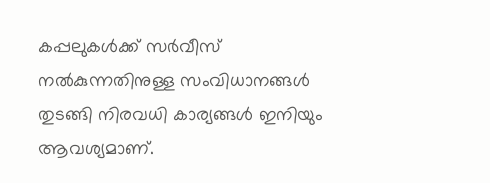കപ്പലുകള്‍ക്ക് സര്‍വീസ് നല്‍കുന്നതിനുള്ള സംവിധാനങ്ങള്‍ തുടങ്ങി നിരവധി കാര്യങ്ങള്‍ ഇനിയും ആവശ്യമാണ്.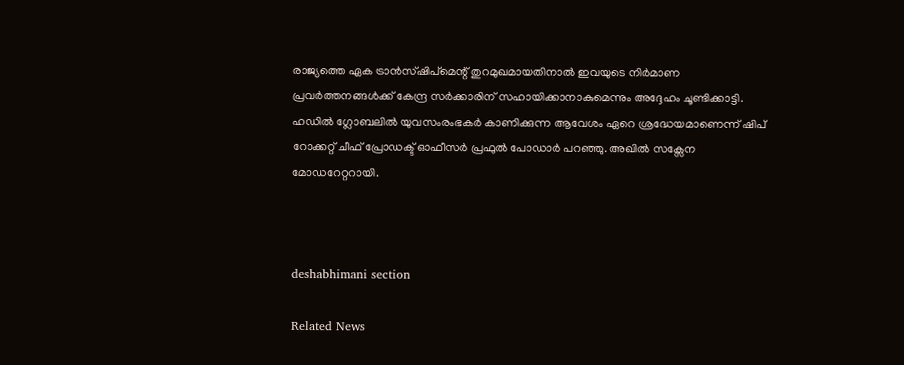രാജ്യത്തെ ഏക ട്രാന്‍സ്ഷിപ്‌മെന്റ്‌ തുറമുഖമായതിനാല്‍ ഇവയുടെ നിര്‍മാണ പ്രവര്‍ത്തനങ്ങള്‍ക്ക് കേന്ദ്ര സര്‍ക്കാരിന് സഹായിക്കാനാകുമെന്നും അദ്ദേഹം ചൂണ്ടിക്കാട്ടി. ഹഡില്‍ ഗ്ലോബലില്‍ യുവസംരംഭകര്‍ കാണിക്കുന്ന ആവേശം ഏറെ ശ്രദ്ധേയമാണെന്ന് ഷിപ്‌ റോക്കറ്റ് ചീഫ് പ്രോഡക്ട് ഓഫീസര്‍ പ്രഫുല്‍ പോഡാര്‍ പറഞ്ഞു. അഖില്‍ സക്സേന മോഡറേറ്ററായി.



deshabhimani section

Related News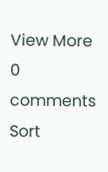View More
0 comments
Sort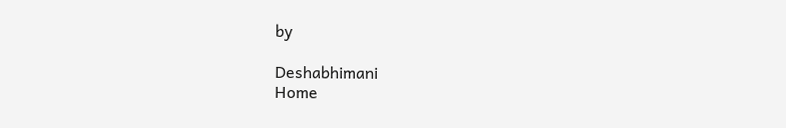by

Deshabhimani
Home